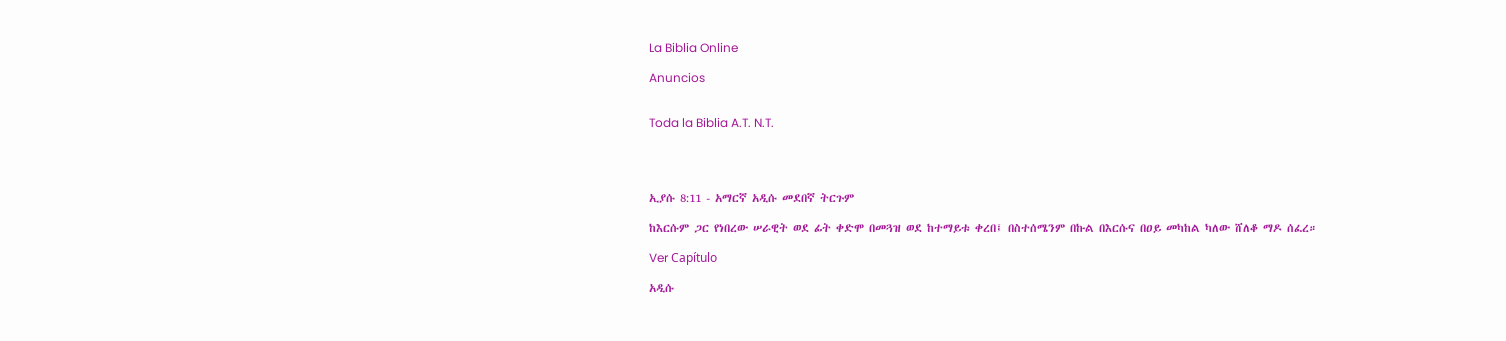La Biblia Online

Anuncios


Toda la Biblia A.T. N.T.




ኢያሱ 8:11 - አማርኛ አዲሱ መደበኛ ትርጉም

ከእርሱም ጋር የነበረው ሠራዊት ወደ ፊት ቀድሞ በመጓዝ ወደ ከተማይቱ ቀረበ፤ በስተሰሜንም በኩል በእርሱና በዐይ መካከል ካለው ሸለቆ ማዶ ሰፈረ።

Ver Capítulo

አዲሱ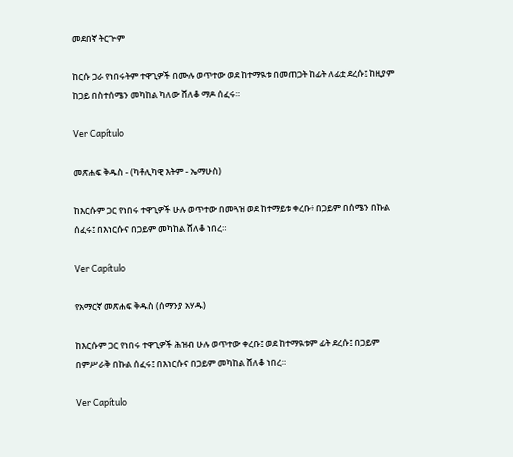መደበኛ ትርጒም

ከርሱ ጋራ የነበሩትም ተዋጊዎች በሙሉ ወጥተው ወደ ከተማዪቱ በመጠጋት ከፊት ለፊቷ ደረሱ፤ ከዚያም ከጋይ በስተሰሜን መካከል ካለው ሸለቆ ማዶ ሰፈሩ።

Ver Capítulo

መጽሐፍ ቅዱስ - (ካቶሊካዊ እትም - ኤማሁስ)

ከእርሱም ጋር የነበሩ ተዋጊዎች ሁሉ ወጥተው በመጓዝ ወደ ከተማይቱ ቀረቡ፥ በጋይም በሰሜን በኩል ሰፈሩ፤ በእነርሱና በጋይም መካከል ሸለቆ ነበረ።

Ver Capítulo

የአማርኛ መጽሐፍ ቅዱስ (ሰማንያ አሃዱ)

ከእርሱም ጋር የነበሩ ተዋጊዎች ሕዝብ ሁሉ ወጥተው ቀረቡ፤ ወደ ከተማዪቱም ፊት ደረሱ፤ በጋይም በምሥራቅ በኩል ሰፈሩ፤ በእነርሱና በጋይም መካከል ሸለቆ ነበረ።

Ver Capítulo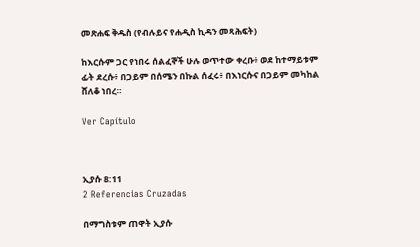መጽሐፍ ቅዱስ (የብሉይና የሐዲስ ኪዳን መጻሕፍት)

ከእርሱም ጋር የነበሩ ሰልፈኞች ሁሉ ወጥተው ቀረቡ፥ ወደ ከተማይቱም ፊት ደረሱ፥ በጋይም በሰሜን በኩል ሰፈሩ፥ በእነርሱና በጋይም መካከል ሸለቆ ነበረ።

Ver Capítulo



ኢያሱ 8:11
2 Referencias Cruzadas

በማግስቱም ጠዋት ኢያሱ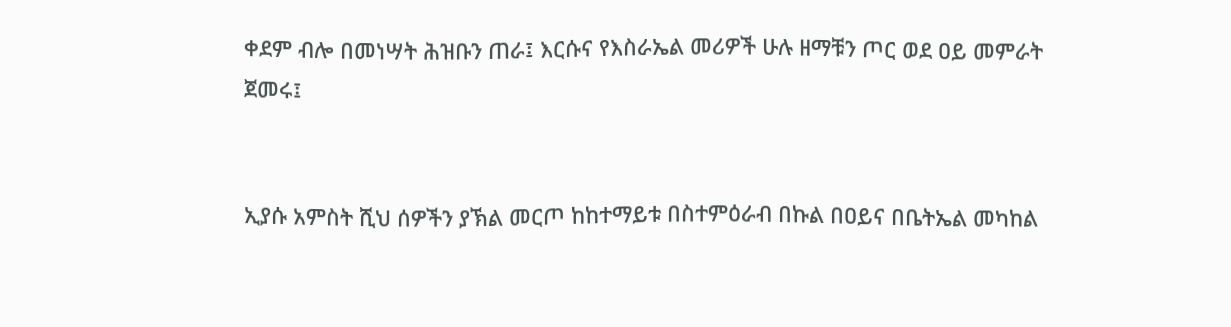ቀደም ብሎ በመነሣት ሕዝቡን ጠራ፤ እርሱና የእስራኤል መሪዎች ሁሉ ዘማቹን ጦር ወደ ዐይ መምራት ጀመሩ፤


ኢያሱ አምስት ሺህ ሰዎችን ያኽል መርጦ ከከተማይቱ በስተምዕራብ በኩል በዐይና በቤትኤል መካከል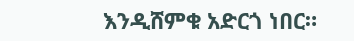እንዲሸምቁ አድርጎ ነበር።